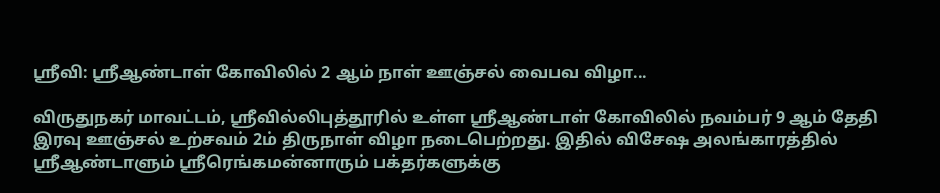ஸ்ரீவி: ஶ்ரீஆண்டாள் கோவிலில் 2 ஆம் நாள் ஊஞ்சல் வைபவ விழா...

விருதுநகர் மாவட்டம், ஶ்ரீவில்லிபுத்தூரில் உள்ள ஶ்ரீஆண்டாள் கோவிலில் நவம்பர் 9 ஆம் தேதி இரவு ஊஞ்சல் உற்சவம் 2ம் திருநாள் விழா நடைபெற்றது. இதில் விசேஷ அலங்காரத்தில் ஶ்ரீஆண்டாளும் ஶ்ரீரெங்கமன்னாரும் பக்தர்களுக்கு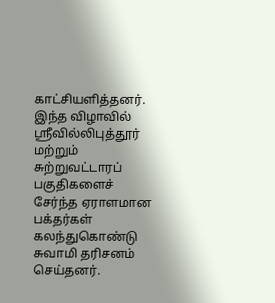காட்சியளித்தனர். இந்த விழாவில் ஶ்ரீவில்லிபுத்தூர் மற்றும் சுற்றுவட்டாரப் பகுதிகளைச் சேர்ந்த ஏராளமான பக்தர்கள் கலந்துகொண்டு சுவாமி தரிசனம் செய்தனர்.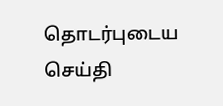தொடர்புடைய செய்தி